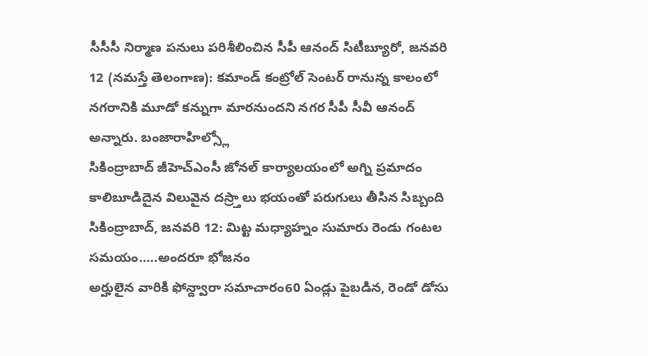సీసీసీ నిర్మాణ పనులు పరిశీలించిన సీపీ ఆనంద్ సిటీబ్యూరో, జనవరి 12 (నమస్తే తెలంగాణ): కమాండ్ కంట్రోల్ సెంటర్ రానున్న కాలంలో నగరానికి మూడో కన్నుగా మారనుందని నగర సీపీ సీవీ ఆనంద్ అన్నారు. బంజారాహిల్స్లో
సికింద్రాబాద్ జీహెచ్ఎంసీ జోనల్ కార్యాలయంలో అగ్ని ప్రమాదం కాలిబూడిదైన విలువైన దస్ర్తాలు భయంతో పరుగులు తీసిన సిబ్బంది సికింద్రాబాద్, జనవరి 12: మిట్ట మధ్యాహ్నం సుమారు రెండు గంటల సమయం…..అందరూ భోజనం
అర్హులైన వారికి ఫోన్ద్వారా సమాచారం60 ఏండ్లు పైబడిన, రెండో డోసు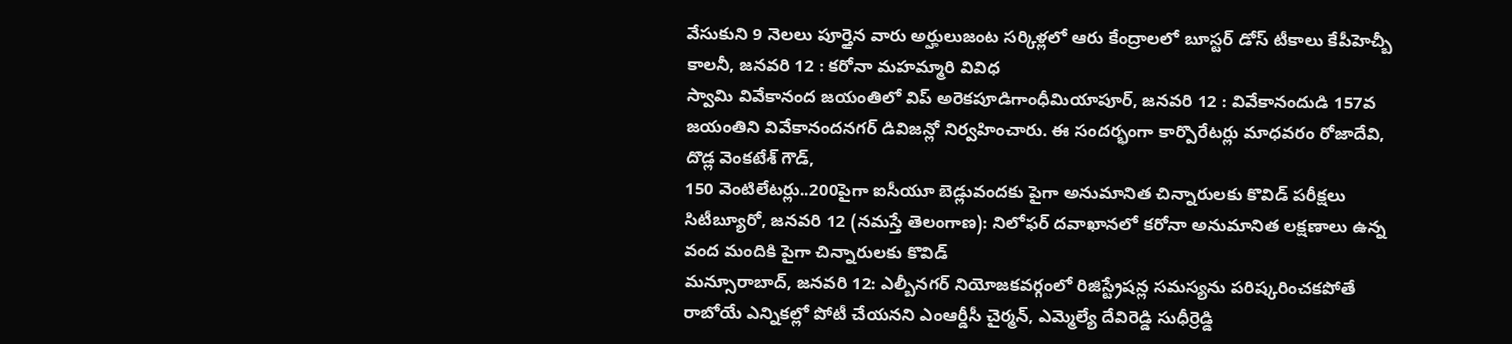వేసుకుని 9 నెలలు పూర్తైన వారు అర్హులుజంట సర్కిళ్లలో ఆరు కేంద్రాలలో బూస్టర్ డోస్ టీకాలు కేపీహెచ్బీ కాలనీ, జనవరి 12 : కరోనా మహమ్మారి వివిధ
స్వామి వివేకానంద జయంతిలో విప్ అరెకపూడిగాంధీమియాపూర్, జనవరి 12 : వివేకానందుడి 157వ జయంతిని వివేకానందనగర్ డివిజన్లో నిర్వహించారు. ఈ సందర్భంగా కార్పొరేటర్లు మాధవరం రోజాదేవి, దొడ్ల వెంకటేశ్ గౌడ్,
150 వెంటిలేటర్లు..200పైగా ఐసీయూ బెడ్లువందకు పైగా అనుమానిత చిన్నారులకు కొవిడ్ పరీక్షలు సిటీబ్యూరో, జనవరి 12 (నమస్తే తెలంగాణ): నిలోఫర్ దవాఖానలో కరోనా అనుమానిత లక్షణాలు ఉన్న వంద మందికి పైగా చిన్నారులకు కొవిడ్
మన్సూరాబాద్, జనవరి 12: ఎల్బీనగర్ నియోజకవర్గంలో రిజిస్ట్రేషన్ల సమస్యను పరిష్కరించకపోతే రాబోయే ఎన్నికల్లో పోటీ చేయనని ఎంఆర్డీసీ చైర్మన్, ఎమ్మెల్యే దేవిరెడ్డి సుధీర్రెడ్డి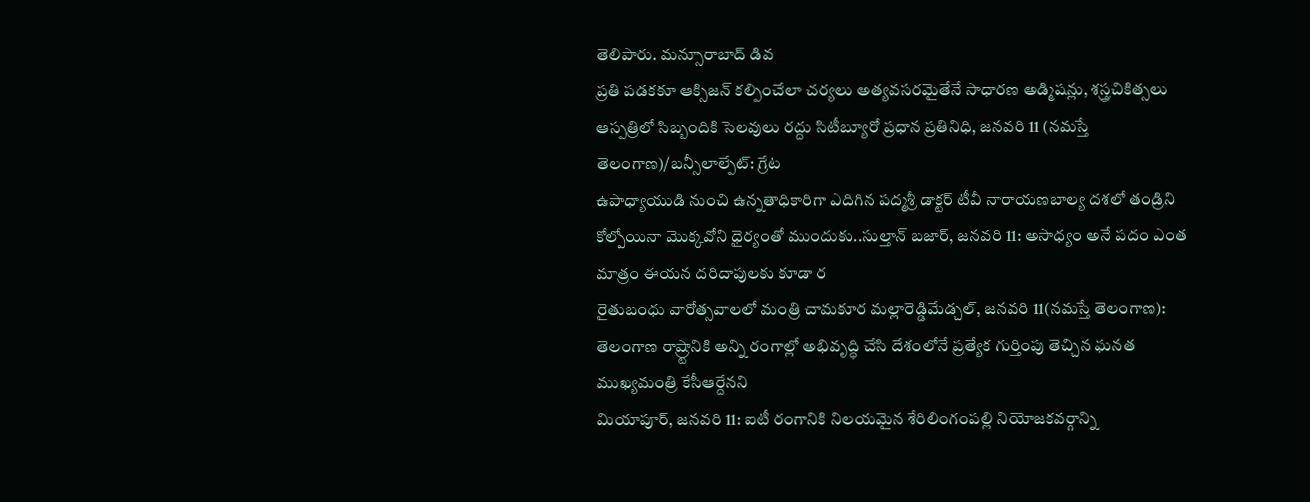తెలిపారు. మన్సూరాబాద్ డివ
ప్రతి పడకకూ ఆక్సిజన్ కల్పించేలా చర్యలు అత్యవసరమైతేనే సాధారణ అడ్మిషన్లు, శస్త్రచికిత్సలు ఆస్పత్రిలో సిబ్బందికి సెలవులు రద్దు సిటీబ్యూరో ప్రధాన ప్రతినిధి, జనవరి 11 (నమస్తే తెలంగాణ)/బన్సీలాల్పేట్: గ్రేట
ఉపాధ్యాయుడి నుంచి ఉన్నతాధికారిగా ఎదిగిన పద్మశ్రీ డాక్టర్ టీవీ నారాయణబాల్య దశలో తండ్రిని కోల్పోయినా మొక్కవోని ధైర్యంతో ముందుకు..సుల్తాన్ బజార్, జనవరి 11: అసాధ్యం అనే పదం ఎంత మాత్రం ఈయన దరిదాపులకు కూడా ర
రైతుబంధు వారోత్సవాలలో మంత్రి చామకూర మల్లారెడ్డిమేడ్చల్, జనవరి 11(నమస్తే తెలంగాణ): తెలంగాణ రాష్ర్టానికి అన్ని రంగాల్లో అభివృద్ధి చేసి దేశంలోనే ప్రత్యేక గుర్తింపు తెచ్చిన ఘనత ముఖ్యమంత్రి కేసీఆర్దేనని
మియాపూర్, జనవరి 11: ఐటీ రంగానికి నిలయమైన శేరిలింగంపల్లి నియోజకవర్గాన్ని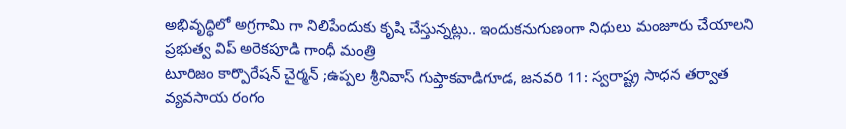అభివృద్ధిలో అగ్రగామి గా నిలిపేందుకు కృషి చేస్తున్నట్లు.. ఇందుకనుగుణంగా నిధులు మంజూరు చేయాలని ప్రభుత్వ విప్ అరెకపూడి గాంధీ మంత్రి
టూరిజం కార్పొరేషన్ చైర్మన్ ;ఉప్పల శ్రీనివాస్ గుప్తాకవాడిగూడ, జనవరి 11: స్వరాష్ట్ర సాధన తర్వాత వ్యవసాయ రంగం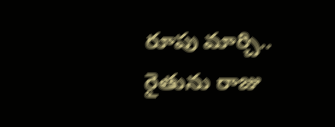రూపు మార్చి.. రైతును రాజు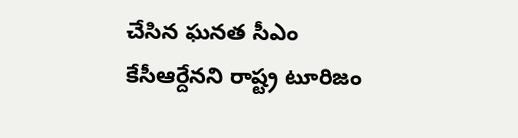చేసిన ఘనత సీఎం కేసీఆర్దేనని రాష్ట్ర టూరిజం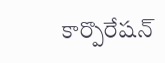కార్పొరేషన్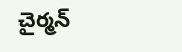చైర్మన్